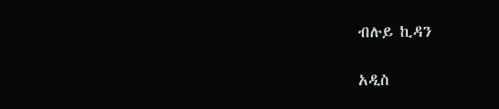ብሉይ ኪዳን

አዲስ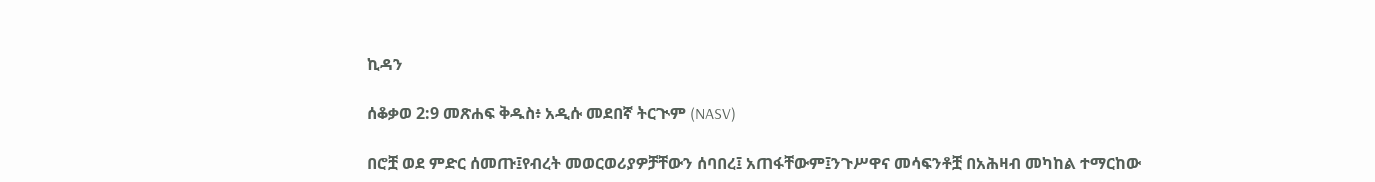ኪዳን

ሰቆቃወ 2:9 መጽሐፍ ቅዱስ፥ አዲሱ መደበኛ ትርጒም (NASV)

በሮቿ ወደ ምድር ሰመጡ፤የብረት መወርወሪያዎቻቸውን ሰባበረ፤ አጠፋቸውም፤ንጉሥዋና መሳፍንቶቿ በአሕዛብ መካከል ተማርከው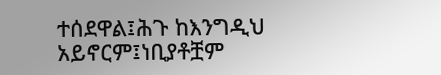ተሰደዋል፤ሕጉ ከእንግዲህ አይኖርም፤ነቢያቶቿም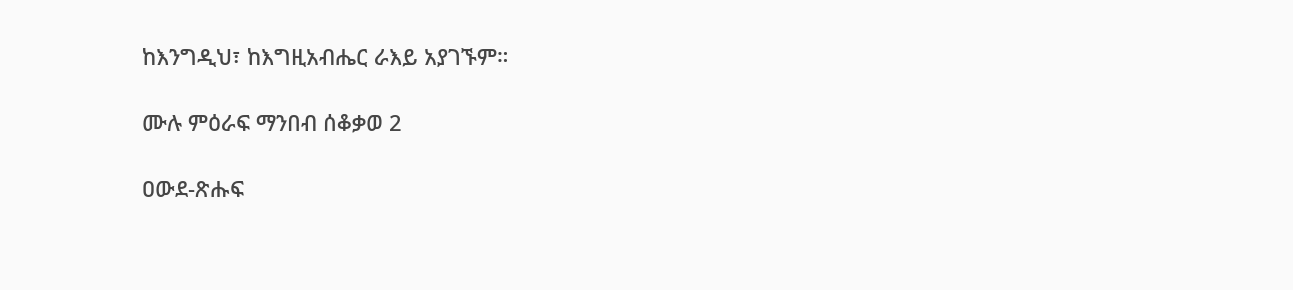ከእንግዲህ፣ ከእግዚአብሔር ራእይ አያገኙም።

ሙሉ ምዕራፍ ማንበብ ሰቆቃወ 2

ዐውደ-ጽሑፍ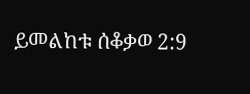ይመልከቱ ሰቆቃወ 2:9